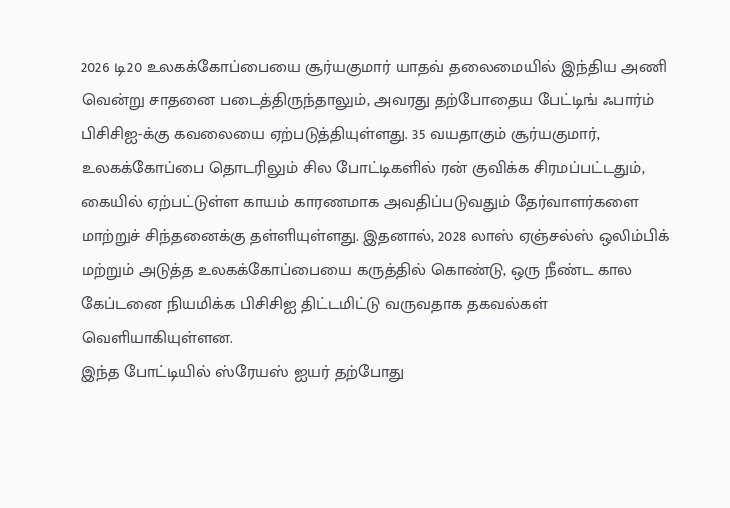2026 டி20 உலகக்கோப்பையை சூர்யகுமார் யாதவ் தலைமையில் இந்திய அணி வென்று சாதனை படைத்திருந்தாலும், அவரது தற்போதைய பேட்டிங் ஃபார்ம் பிசிசிஐ-க்கு கவலையை ஏற்படுத்தியுள்ளது. 35 வயதாகும் சூர்யகுமார், உலகக்கோப்பை தொடரிலும் சில போட்டிகளில் ரன் குவிக்க சிரமப்பட்டதும், கையில் ஏற்பட்டுள்ள காயம் காரணமாக அவதிப்படுவதும் தேர்வாளர்களை மாற்றுச் சிந்தனைக்கு தள்ளியுள்ளது. இதனால், 2028 லாஸ் ஏஞ்சல்ஸ் ஒலிம்பிக் மற்றும் அடுத்த உலகக்கோப்பையை கருத்தில் கொண்டு, ஒரு நீண்ட கால கேப்டனை நியமிக்க பிசிசிஐ திட்டமிட்டு வருவதாக தகவல்கள் வெளியாகியுள்ளன.
இந்த போட்டியில் ஸ்ரேயஸ் ஐயர் தற்போது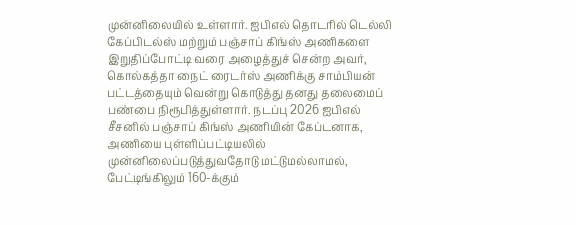முன்னிலையில் உள்ளார். ஐபிஎல் தொடரில் டெல்லி கேப்பிடல்ஸ் மற்றும் பஞ்சாப் கிங்ஸ் அணிகளை இறுதிப்போட்டி வரை அழைத்துச் சென்ற அவர், கொல்கத்தா நைட் ரைடர்ஸ் அணிக்கு சாம்பியன் பட்டத்தையும் வென்று கொடுத்து தனது தலைமைப் பண்பை நிரூபித்துள்ளார். நடப்பு 2026 ஐபிஎல் சீசனில் பஞ்சாப் கிங்ஸ் அணியின் கேப்டனாக, அணியை புள்ளிப்பட்டியலில் முன்னிலைப்படுத்துவதோடு மட்டுமல்லாமல், பேட்டிங்கிலும் 160-க்கும்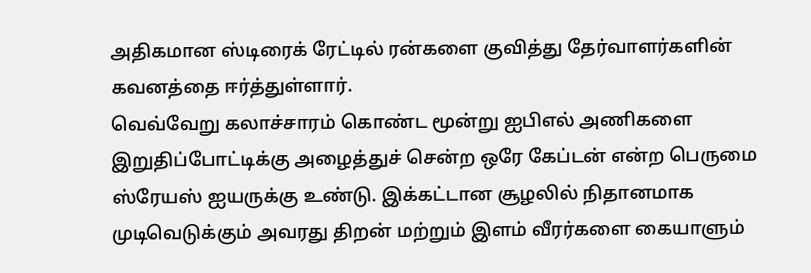அதிகமான ஸ்டிரைக் ரேட்டில் ரன்களை குவித்து தேர்வாளர்களின் கவனத்தை ஈர்த்துள்ளார்.
வெவ்வேறு கலாச்சாரம் கொண்ட மூன்று ஐபிஎல் அணிகளை இறுதிப்போட்டிக்கு அழைத்துச் சென்ற ஒரே கேப்டன் என்ற பெருமை ஸ்ரேயஸ் ஐயருக்கு உண்டு. இக்கட்டான சூழலில் நிதானமாக முடிவெடுக்கும் அவரது திறன் மற்றும் இளம் வீரர்களை கையாளும்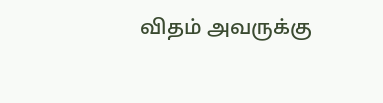விதம் அவருக்கு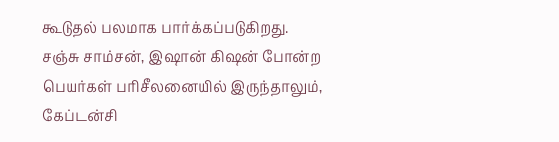கூடுதல் பலமாக பார்க்கப்படுகிறது. சஞ்சு சாம்சன், இஷான் கிஷன் போன்ற பெயர்கள் பரிசீலனையில் இருந்தாலும், கேப்டன்சி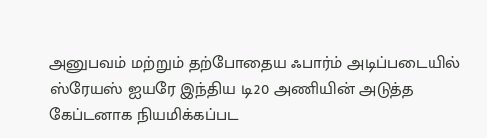அனுபவம் மற்றும் தற்போதைய ஃபார்ம் அடிப்படையில் ஸ்ரேயஸ் ஐயரே இந்திய டி20 அணியின் அடுத்த கேப்டனாக நியமிக்கப்பட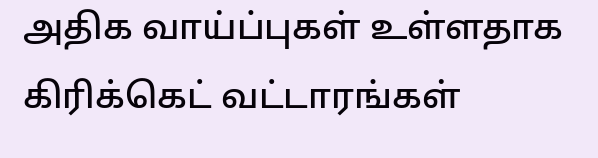அதிக வாய்ப்புகள் உள்ளதாக கிரிக்கெட் வட்டாரங்கள்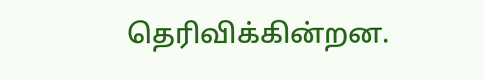தெரிவிக்கின்றன.